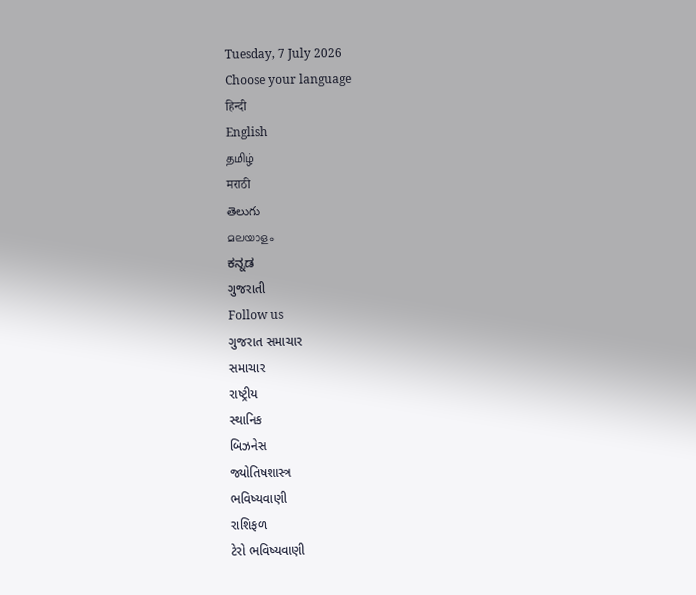Tuesday, 7 July 2026
Choose your language
हिन्दी
English
தமிழ்
मराठी
తెలుగు
മലയാളം
ಕನ್ನಡ
ગુજરાતી
Follow us
ગુજરાત સમાચાર
સમાચાર
રાષ્ટ્રીય
સ્થાનિક
બિઝનેસ
જ્યોતિષશાસ્ત્ર
ભવિષ્યવાણી
રાશિફળ
ટેરો ભવિષ્યવાણી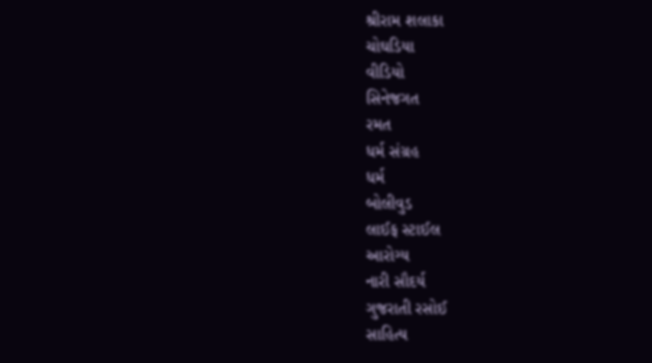શ્રીરામ શલાકા
ચોઘડિયા
વીડિયો
સિનેજગત
રમત
ધર્મ સંગ્રહ
ધર્મ
બોલીવુડ
લાઈફ સ્ટાઈલ
આરોગ્ય
નારી સૌદર્ય
ગુજરાતી રસોઈ
સાહિત્ય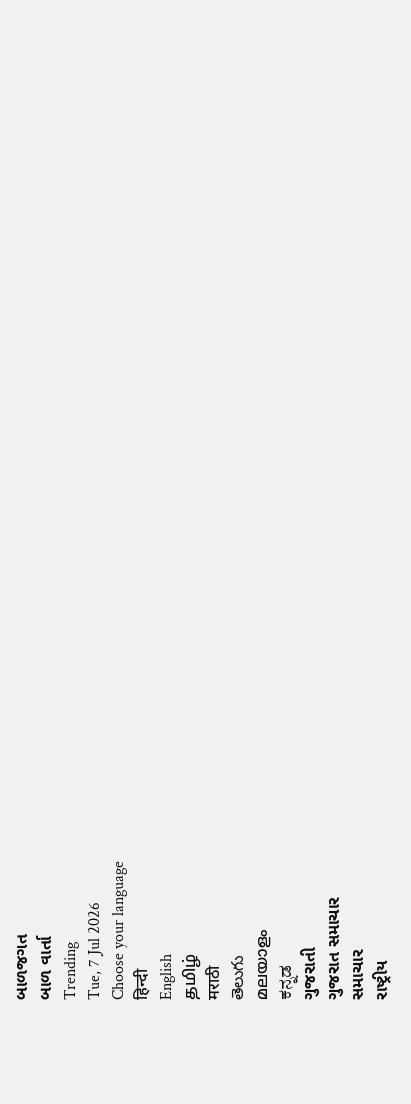બાળજગત
બાળ વાર્તા
Trending
Tue, 7 Jul 2026
Choose your language
हिन्दी
English
தமிழ்
मराठी
తెలుగు
മലയാളം
ಕನ್ನಡ
ગુજરાતી
ગુજરાત સમાચાર
સમાચાર
રાષ્ટ્રીય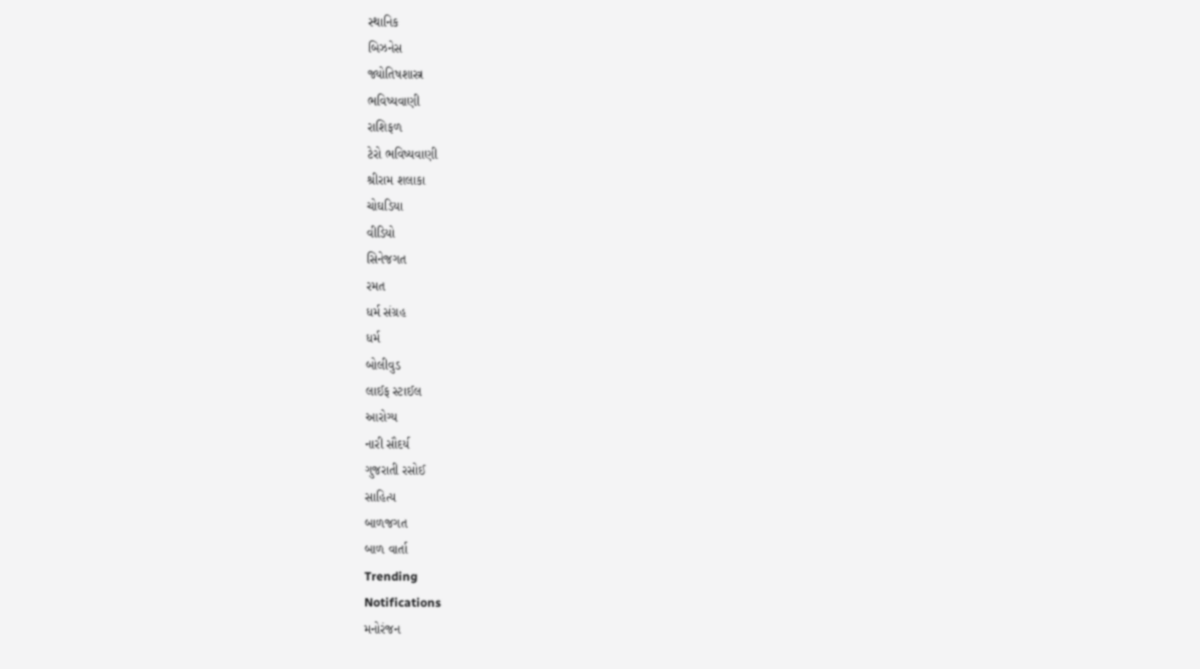સ્થાનિક
બિઝનેસ
જ્યોતિષશાસ્ત્ર
ભવિષ્યવાણી
રાશિફળ
ટેરો ભવિષ્યવાણી
શ્રીરામ શલાકા
ચોઘડિયા
વીડિયો
સિનેજગત
રમત
ધર્મ સંગ્રહ
ધર્મ
બોલીવુડ
લાઈફ સ્ટાઈલ
આરોગ્ય
નારી સૌદર્ય
ગુજરાતી રસોઈ
સાહિત્ય
બાળજગત
બાળ વાર્તા
Trending
Notifications
મનોરંજન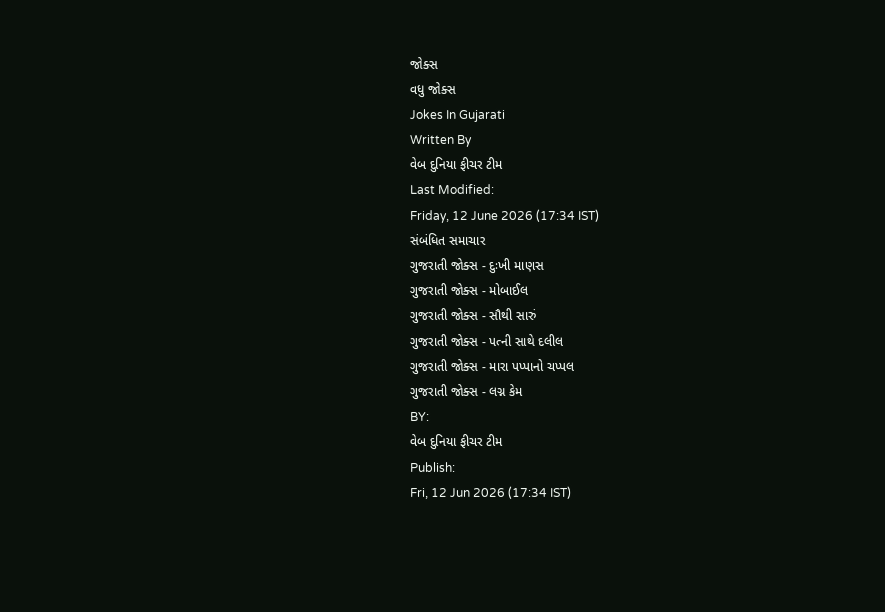જોક્સ
વધુ જોક્સ
Jokes In Gujarati
Written By
વેબ દુનિયા ફીચર ટીમ
Last Modified:
Friday, 12 June 2026 (17:34 IST)
સંબંધિત સમાચાર
ગુજરાતી જોક્સ - દુઃખી માણસ
ગુજરાતી જોક્સ - મોબાઈલ
ગુજરાતી જોક્સ - સૌથી સારું
ગુજરાતી જોક્સ - પત્ની સાથે દલીલ
ગુજરાતી જોક્સ - મારા પપ્પાનો ચપ્પલ
ગુજરાતી જોક્સ - લગ્ન કેમ
BY:
વેબ દુનિયા ફીચર ટીમ
Publish:
Fri, 12 Jun 2026 (17:34 IST)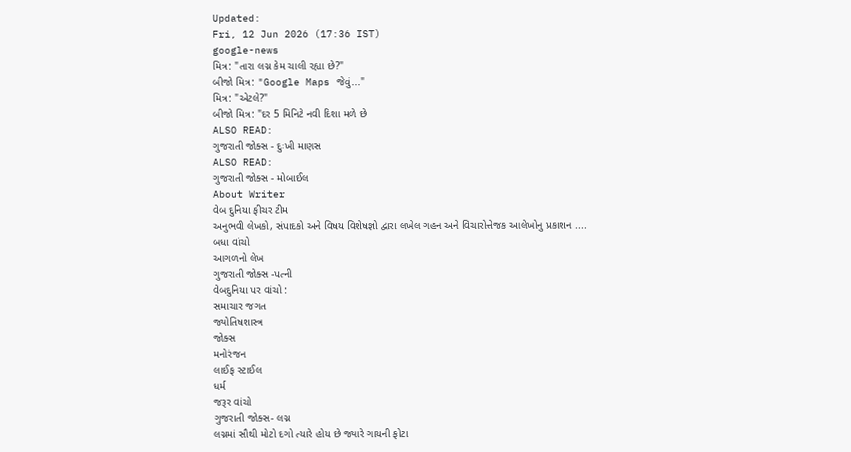Updated:
Fri, 12 Jun 2026 (17:36 IST)
google-news
મિત્ર: "તારા લગ્ન કેમ ચાલી રહ્યા છે?"
બીજો મિત્ર: "Google Maps જેવું..."
મિત્ર: "એટલે?"
બીજો મિત્ર: "દર 5 મિનિટે નવી દિશા મળે છે
ALSO READ:
ગુજરાતી જોક્સ - દુઃખી માણસ
ALSO READ:
ગુજરાતી જોક્સ - મોબાઈલ
About Writer
વેબ દુનિયા ફીચર ટીમ
અનુભવી લેખકો, સંપાદકો અને વિષય વિશેષજ્ઞો દ્વારા લખેલ ગહન અને વિચારોત્તેજક આલેખોનુ પ્રકાશન ....
બધા વાંચો
આગળનો લેખ
ગુજરાતી જોક્સ -પત્ની
વેબદુનિયા પર વાંચો :
સમાચાર જગત
જ્યોતિષશાસ્ત્ર
જોક્સ
મનોરંજન
લાઈફ સ્ટાઈલ
ધર્મ
જરૂર વાંચો
ગુજરાતી જોક્સ- લગ્ન
લગ્નમાં સૌથી મોટો દગો ત્યારે હોય છે જ્યારે ગાયની ફોટા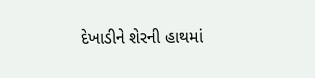દેખાડીને શેરની હાથમાં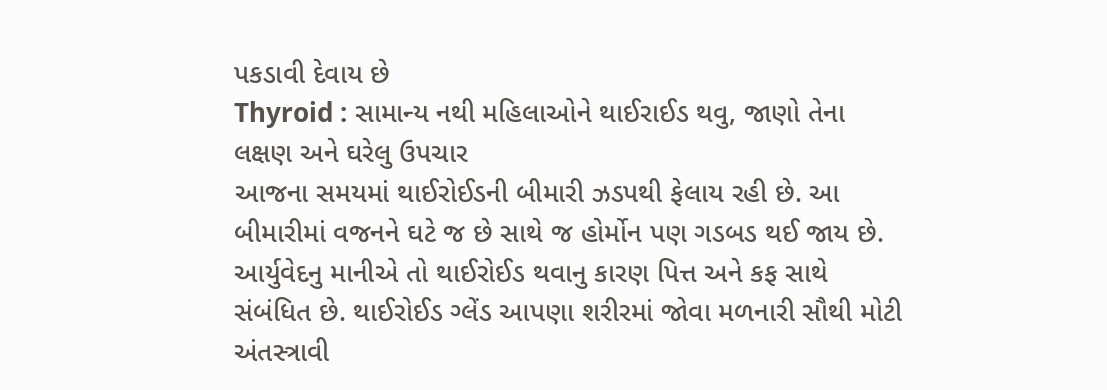પકડાવી દેવાય છે
Thyroid : સામાન્ય નથી મહિલાઓને થાઈરાઈડ થવુ, જાણો તેના લક્ષણ અને ઘરેલુ ઉપચાર
આજના સમયમાં થાઈરોઈડની બીમારી ઝડપથી ફેલાય રહી છે. આ બીમારીમાં વજનને ઘટે જ છે સાથે જ હોર્મોન પણ ગડબડ થઈ જાય છે. આર્યુવેદનુ માનીએ તો થાઈરોઈડ થવાનુ કારણ પિત્ત અને કફ સાથે સંબંધિત છે. થાઈરોઈડ ગ્લેંડ આપણા શરીરમાં જોવા મળનારી સૌથી મોટી અંતસ્ત્રાવી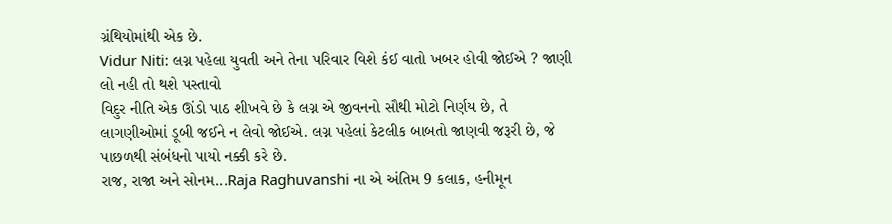ગ્રંથિયોમાંથી એક છે.
Vidur Niti: લગ્ન પહેલા યુવતી અને તેના પરિવાર વિશે કંઈ વાતો ખબર હોવી જોઈએ ? જાણી લો નહી તો થશે પસ્તાવો
વિદુર નીતિ એક ઊંડો પાઠ શીખવે છે કે લગ્ન એ જીવનનો સૌથી મોટો નિર્ણય છે, તે લાગણીઓમાં ડૂબી જઈને ન લેવો જોઈએ. લગ્ન પહેલાં કેટલીક બાબતો જાણવી જરૂરી છે, જે પાછળથી સંબંધનો પાયો નક્કી કરે છે.
રાજ, રાજા અને સોનમ...Raja Raghuvanshi ના એ અંતિમ 9 કલાક, હનીમૂન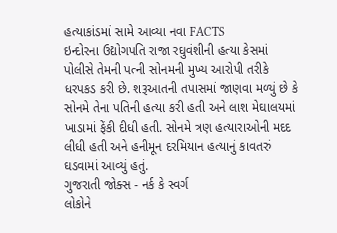હત્યાકાંડમાં સામે આવ્યા નવા FACTS
ઇન્દોરના ઉદ્યોગપતિ રાજા રઘુવંશીની હત્યા કેસમાં પોલીસે તેમની પત્ની સોનમની મુખ્ય આરોપી તરીકે ધરપકડ કરી છે. શરૂઆતની તપાસમાં જાણવા મળ્યું છે કે સોનમે તેના પતિની હત્યા કરી હતી અને લાશ મેઘાલયમાં ખાડામાં ફેંકી દીધી હતી. સોનમે ત્રણ હત્યારાઓની મદદ લીધી હતી અને હનીમૂન દરમિયાન હત્યાનું કાવતરું ઘડવામાં આવ્યું હતું.
ગુજરાતી જોક્સ - નર્ક કે સ્વર્ગ
લોકોને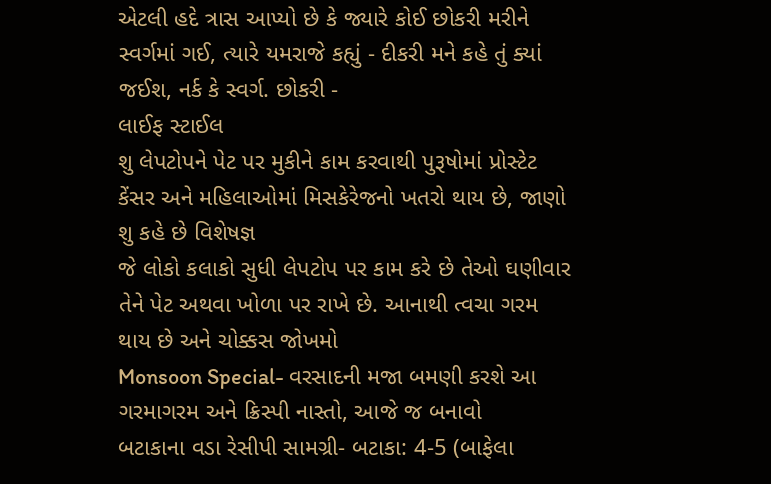એટલી હદે ત્રાસ આપ્યો છે કે જ્યારે કોઈ છોકરી મરીને સ્વર્ગમાં ગઈ, ત્યારે યમરાજે કહ્યું - દીકરી મને કહે તું ક્યાં જઈશ, નર્ક કે સ્વર્ગ. છોકરી -
લાઈફ સ્ટાઈલ
શુ લેપટોપને પેટ પર મુકીને કામ કરવાથી પુરૂષોમાં પ્રોસ્ટેટ કેંસર અને મહિલાઓમાં મિસકેરેજનો ખતરો થાય છે, જાણો શુ કહે છે વિશેષજ્ઞ
જે લોકો કલાકો સુધી લેપટોપ પર કામ કરે છે તેઓ ઘણીવાર તેને પેટ અથવા ખોળા પર રાખે છે. આનાથી ત્વચા ગરમ થાય છે અને ચોક્કસ જોખમો
Monsoon Special- વરસાદની મજા બમણી કરશે આ ગરમાગરમ અને ક્રિસ્પી નાસ્તો, આજે જ બનાવો
બટાકાના વડા રેસીપી સામગ્રી- બટાકા: 4-5 (બાફેલા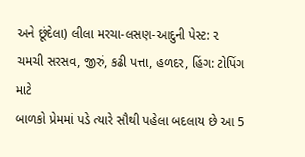અને છૂંદેલા) લીલા મરચા-લસણ-આદુની પેસ્ટ: ૨ ચમચી સરસવ, જીરું, કઢી પત્તા, હળદર, હિંગ: ટોપિંગ માટે
બાળકો પ્રેમમાં પડે ત્યારે સૌથી પહેલા બદલાય છે આ 5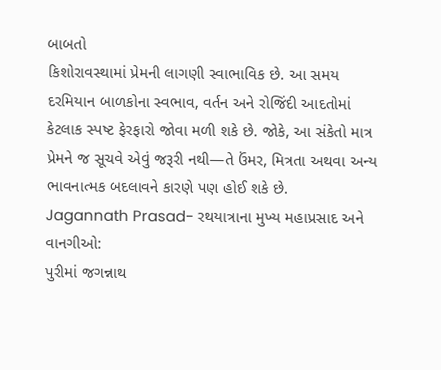બાબતો
કિશોરાવસ્થામાં પ્રેમની લાગણી સ્વાભાવિક છે. આ સમય દરમિયાન બાળકોના સ્વભાવ, વર્તન અને રોજિંદી આદતોમાં કેટલાક સ્પષ્ટ ફેરફારો જોવા મળી શકે છે. જોકે, આ સંકેતો માત્ર પ્રેમને જ સૂચવે એવું જરૂરી નથી—તે ઉંમર, મિત્રતા અથવા અન્ય ભાવનાત્મક બદલાવને કારણે પણ હોઈ શકે છે.
Jagannath Prasad- રથયાત્રાના મુખ્ય મહાપ્રસાદ અને વાનગીઓ:
પુરીમાં જગન્નાથ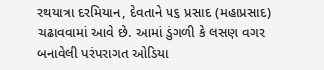રથયાત્રા દરમિયાન, દેવતાને ૫૬ પ્રસાદ (મહાપ્રસાદ) ચઢાવવામાં આવે છે. આમાં ડુંગળી કે લસણ વગર બનાવેલી પરંપરાગત ઓડિયા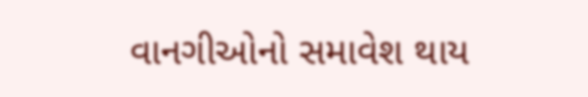વાનગીઓનો સમાવેશ થાય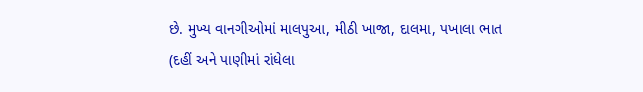છે. મુખ્ય વાનગીઓમાં માલપુઆ, મીઠી ખાજા, દાલમા, પખાલા ભાત (દહીં અને પાણીમાં રાંધેલા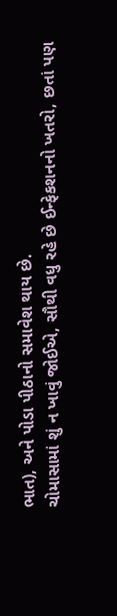ભાત), અને પોડા પીઠાનો સમાવેશ થાય છે.
ચોમાસામાં શું ન ખાવું જોઈએ, સૌથી વધુ રહે છે ઈન્ફેકશનનો ખતરો, છતાં પણ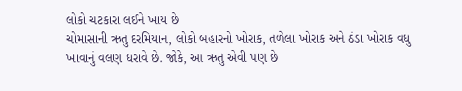લોકો ચટકારા લઈને ખાય છે
ચોમાસાની ઋતુ દરમિયાન, લોકો બહારનો ખોરાક, તળેલા ખોરાક અને ઠંડા ખોરાક વધુ ખાવાનું વલણ ધરાવે છે. જોકે, આ ઋતુ એવી પણ છે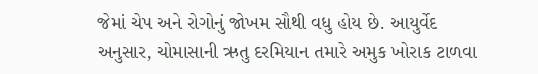જેમાં ચેપ અને રોગોનું જોખમ સૌથી વધુ હોય છે. આયુર્વેદ અનુસાર, ચોમાસાની ઋતુ દરમિયાન તમારે અમુક ખોરાક ટાળવા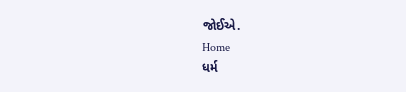જોઈએ.
Home
ધર્મ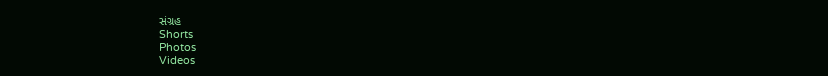સંગ્રહ
Shorts
Photos
Videos